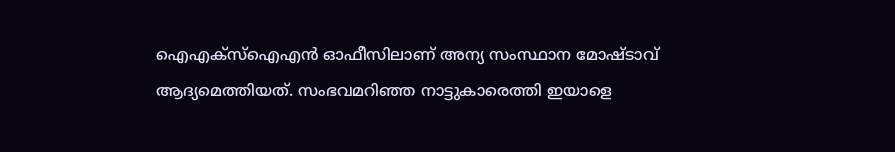ഐഎക്‌സ്ഐഎന്‍ ഓഫീസിലാണ് അന്യ സംസ്ഥാന മോഷ്ടാവ് ആദ്യമെത്തിയത്. സംഭവമറിഞ്ഞ നാട്ടുകാരെത്തി ഇയാളെ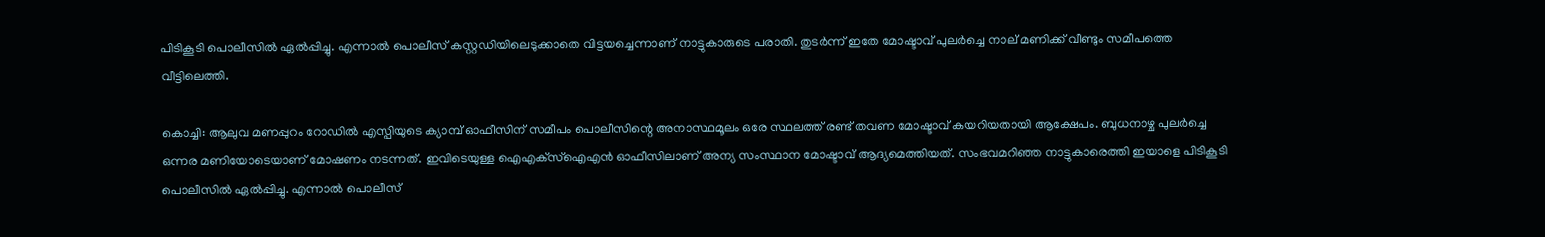പിടികൂടി പൊലീസില്‍ ഏല്‍പ്പിച്ചു. എന്നാല്‍ പൊലീസ് കസ്റ്റഡിയിലെടുക്കാതെ വിട്ടയച്ചെന്നാണ് നാട്ടുകാരുടെ പരാതി. തുടര്‍ന്ന് ഇതേ മോഷ്ടാവ് പുലര്‍ച്ചെ നാല് മണിക്ക് വീണ്ടും സമീപത്തെ വീട്ടിലെത്തി.

കൊച്ചി: ആലുവ മണപ്പുറം റോഡില്‍ എസ്പിയുടെ ക്യാമ്പ് ഓഫീസിന് സമീപം പൊലീസിന്റെ അനാസ്ഥമൂലം ഒരേ സ്ഥലത്ത് രണ്ട് തവണ മോഷ്ടാവ് കയറിയതായി ആക്ഷേപം. ബുധനാഴ്ച പുലര്‍ച്ചെ ഒന്നര മണിയോടെയാണ് മോഷണം നടന്നത്. ഇവിടെയുള്ള ഐഎക്‌സ്ഐഎന്‍ ഓഫീസിലാണ് അന്യ സംസ്ഥാന മോഷ്ടാവ് ആദ്യമെത്തിയത്. സംഭവമറിഞ്ഞ നാട്ടുകാരെത്തി ഇയാളെ പിടികൂടി പൊലീസില്‍ ഏല്‍പ്പിച്ചു. എന്നാല്‍ പൊലീസ്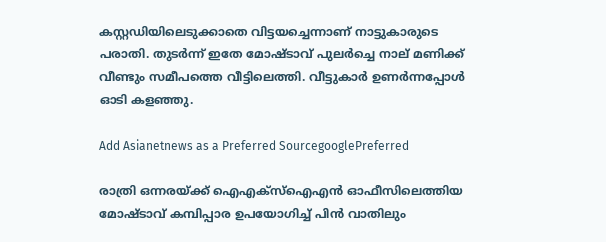കസ്റ്റഡിയിലെടുക്കാതെ വിട്ടയച്ചെന്നാണ് നാട്ടുകാരുടെ പരാതി. തുടര്‍ന്ന് ഇതേ മോഷ്ടാവ് പുലര്‍ച്ചെ നാല് മണിക്ക് വീണ്ടും സമീപത്തെ വീട്ടിലെത്തി. വീട്ടുകാര്‍ ഉണര്‍ന്നപ്പോള്‍ ഓടി കളഞ്ഞു.

Add Asianetnews as a Preferred SourcegooglePreferred

രാത്രി ഒന്നരയ്ക്ക് ഐഎക്‌സ്ഐഎന്‍ ഓഫീസിലെത്തിയ മോഷ്ടാവ് കമ്പിപ്പാര ഉപയോഗിച്ച് പിന്‍ വാതിലും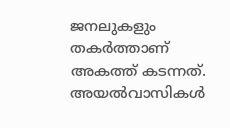ജനലുകളും തകര്‍ത്താണ് അകത്ത് കടന്നത്. അയല്‍വാസികള്‍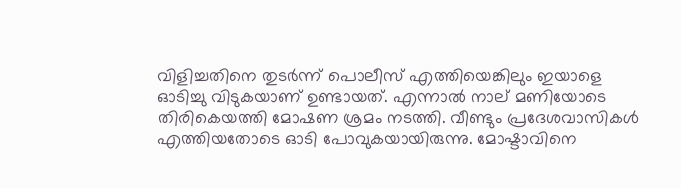വിളിച്ചതിനെ തുടര്‍ന്ന് പൊലീസ് എത്തിയെങ്കിലും ഇയാളെ ഓടിച്ചു വിടുകയാണ് ഉണ്ടായത്. എന്നാൽ നാല് മണിയോടെ തിരികെയത്തി മോഷണ ശ്രമം നടത്തി. വീണ്ടും പ്രദേശവാസികള്‍ എത്തിയതോടെ ഓടി പോവുകയായിരുന്നു. മോഷ്ടാവിനെ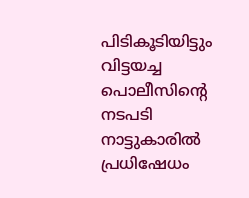പിടികൂടിയിട്ടും വിട്ടയച്ച പൊലീസിന്റെ നടപടി നാട്ടുകാരില്‍ പ്രധിഷേധം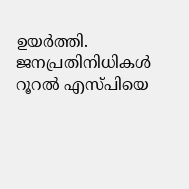ഉയര്‍ത്തി. ജനപ്രതിനിധികള്‍ റൂറല്‍ എസ്പിയെ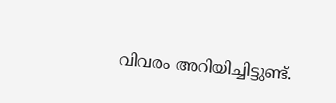വിവരം അറിയിച്ചിട്ടുണ്ട്.